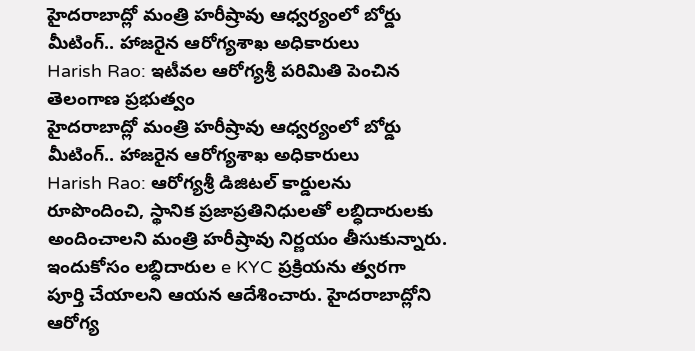హైదరాబాద్లో మంత్రి హరీష్రావు ఆధ్వర్యంలో బోర్డు మీటింగ్.. హాజరైన ఆరోగ్యశాఖ అధికారులు
Harish Rao: ఇటీవల ఆరోగ్యశ్రీ పరిమితి పెంచిన తెలంగాణ ప్రభుత్వం
హైదరాబాద్లో మంత్రి హరీష్రావు ఆధ్వర్యంలో బోర్డు మీటింగ్.. హాజరైన ఆరోగ్యశాఖ అధికారులు
Harish Rao: ఆరోగ్యశ్రీ డిజిటల్ కార్డులను రూపొందించి, స్థానిక ప్రజాప్రతినిధులతో లబ్ధిదారులకు అందించాలని మంత్రి హరీష్రావు నిర్ణయం తీసుకున్నారు. ఇందుకోసం లబ్ధిదారుల e KYC ప్రక్రియను త్వరగా పూర్తి చేయాలని ఆయన ఆదేశించారు. హైదరాబాద్లోని ఆరోగ్య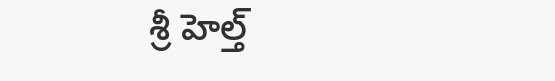శ్రీ హెల్త్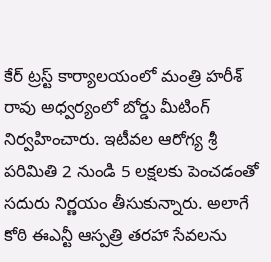కేర్ ట్రస్ట్ కార్యాలయంలో మంత్రి హరీశ్ రావు అధ్వర్యంలో బోర్డు మీటింగ్ నిర్వహించారు. ఇటీవల ఆరోగ్య శ్రీ పరిమితి 2 నుండి 5 లక్షలకు పెంచడంతో సదురు నిర్ణయం తీసుకున్నారు. అలాగే కోఠి ఈఎన్టీ ఆస్పత్రి తరహా సేవలను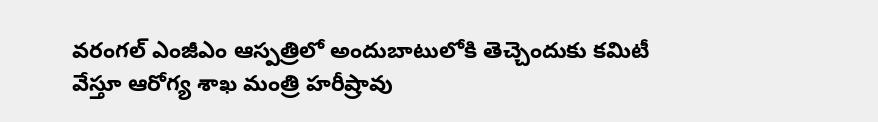వరంగల్ ఎంజీఎం ఆస్పత్రిలో అందుబాటులోకి తెచ్చెందుకు కమిటీ వేస్తూ ఆరోగ్య శాఖ మంత్రి హరీష్రావు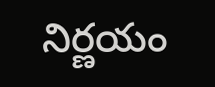నిర్ణయం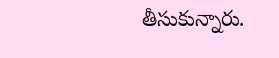తీసుకున్నారు.